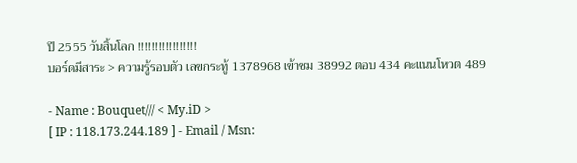ปี 2555 วันสิ้นโลก !!!!!!!!!!!!!!!!!
บอร์ดมีสาระ > ความรู้รอบตัว เลขกระทู้ 1378968 เข้าชม 38992 ตอบ 434 คะแนนโหวต 489

- Name : Bouquet/// < My.iD >
[ IP : 118.173.244.189 ] - Email / Msn: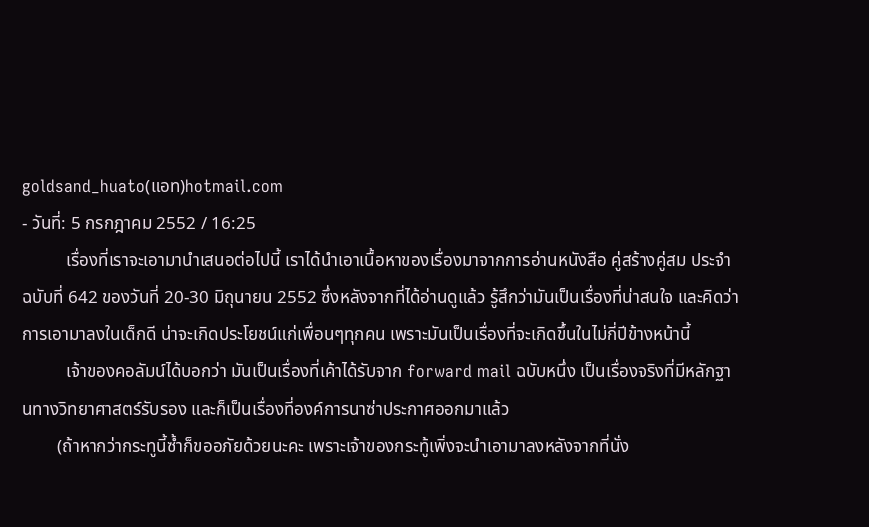goldsand_huato(แอท)hotmail.com
- วันที่: 5 กรกฎาคม 2552 / 16:25
          เรื่องที่เราจะเอามานำเสนอต่อไปนี้ เราได้นำเอาเนื้อหาของเรื่องมาจากการอ่านหนังสือ คู่สร้างคู่สม ประจำฉบับที่ 642 ของวันที่ 20-30 มิถุนายน 2552 ซึ่งหลังจากที่ได้อ่านดูแล้ว รู้สึกว่ามันเป็นเรื่องที่น่าสนใจ และคิดว่าการเอามาลงในเด็กดี น่าจะเกิดประโยชน์แก่เพื่อนๆทุกคน เพราะมันเป็นเรื่องที่จะเกิดขึ้นในไม่กี่ปีข้างหน้านี้
          เจ้าของคอลัมน์ได้บอกว่า มันเป็นเรื่องที่เค้าได้รับจาก forward mail ฉบับหนึ่ง เป็นเรื่องจริงที่มีหลักฐานทางวิทยาศาสตร์รับรอง และก็เป็นเรื่องที่องค์การนาซ่าประกาศออกมาแล้ว
        (ถ้าหากว่ากระทูนี้ซ้ำก็ขออภัยด้วยนะคะ เพราะเจ้าของกระทู้เพิ่งจะนำเอามาลงหลังจากที่นั่ง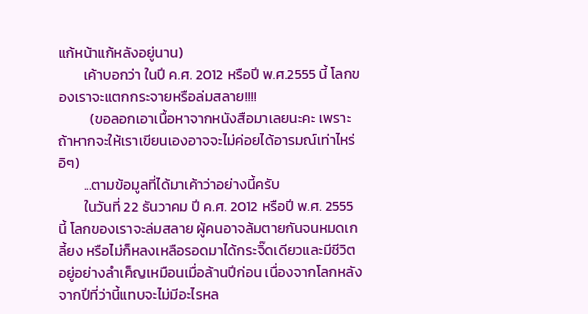แก้หน้าแก้หลังอยู่นาน)
        เค้าบอกว่า ในปี ค.ศ. 2012 หรือปี พ.ศ.2555 นี้ โลกของเราจะแตกกระจายหรือล่มสลาย!!!!
          (ขอลอกเอาเนื้อหาจากหนังสือมาเลยนะคะ เพราะถ้าหากจะให้เราเขียนเองอาจจะไม่ค่อยได้อารมณ์เท่าไหร่ อิๆ)
        ...ตามข้อมูลที่ได้มาเค้าว่าอย่างนี้ครับ
        ในวันที่ 22 ธันวาคม ปี ค.ศ. 2012 หรือปี พ.ศ. 2555 นี้ โลกของเราจะล่มสลาย ผู้คนอาจล้มตายกันจนหมดเกลี้ยง หรือไม่ก็หลงเหลือรอดมาได้กระจิ๊ดเดียวและมีชีวิตอยู่อย่างลำเค็ญเหมือนเมื่อล้านปีก่อน เนื่องจากโลกหลังจากปีที่ว่านี้แทบจะไม่มีอะไรหล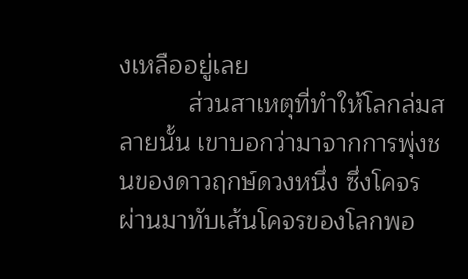งเหลืออยู่เลย
          ส่วนสาเหตุที่ทำให้โลกล่มสลายนั้น เขาบอกว่ามาจากการพุ่งชนของดาวฤกษ์ดวงหนึ่ง ซึ่งโคจรผ่านมาทับเส้นโคจรของโลกพอ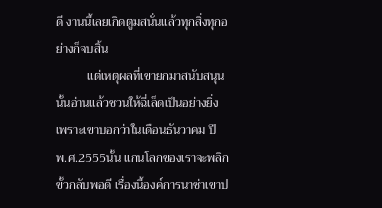ดี งานนี้เลยเกิดตูมสนั่นแล้วทุกสิ่งทุกอย่างก็จบสิ้น
          แต่เหตุผลที่เขายกมาสนับสนุนนั้นอ่านแล้วชวนให้ฉี่เล็ดเป็นอย่างยิ่ง เพราะเขาบอกว่าในเดือนธันวาคม ปี พ.ศ.2555นั้น แกนโลกของเราจะพลิกขั้วกลับพอดี เรื่องนี้องค์การนาซ่าเขาป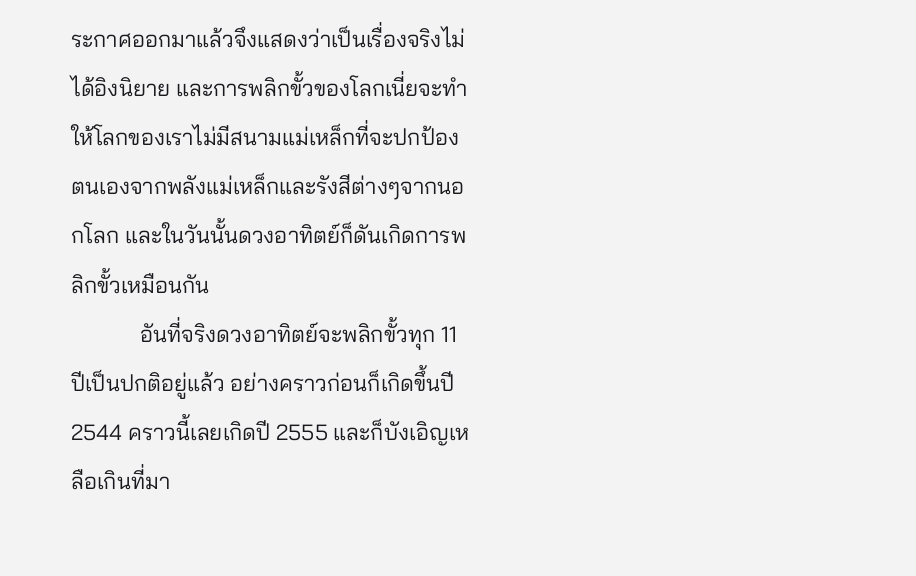ระกาศออกมาแล้วจึงแสดงว่าเป็นเรื่องจริงไม่ได้อิงนิยาย และการพลิกขั้วของโลกเนี่ยจะทำให้โลกของเราไม่มีสนามแม่เหล็กที่จะปกป้องตนเองจากพลังแม่เหล็กและรังสีต่างๆจากนอกโลก และในวันนั้นดวงอาทิตย์ก็ดันเกิดการพลิกขั้วเหมือนกัน
            อันที่จริงดวงอาทิตย์จะพลิกขั้วทุก 11 ปีเป็นปกติอยู่แล้ว อย่างคราวก่อนก็เกิดขึ้นปี 2544 คราวนี้เลยเกิดปี 2555 และก็บังเอิญเหลือเกินที่มา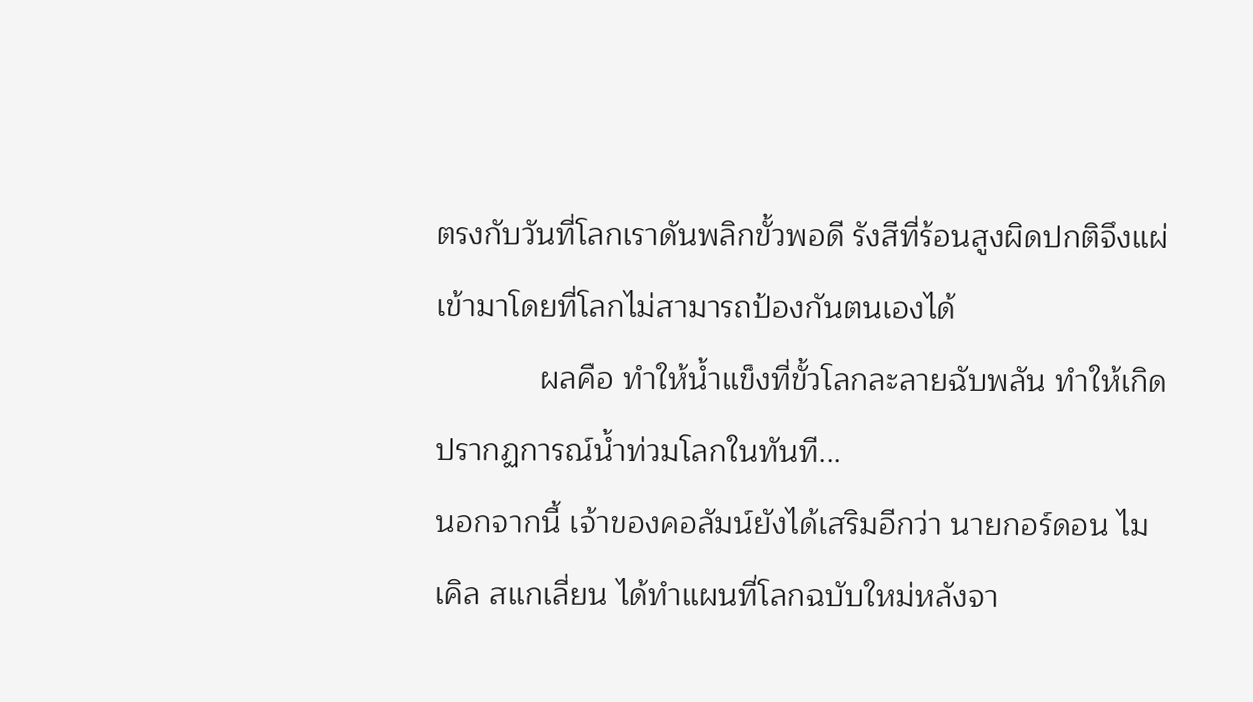ตรงกับวันที่โลกเราดันพลิกขั้วพอดี รังสีที่ร้อนสูงผิดปกติจึงแผ่เข้ามาโดยที่โลกไม่สามารถป้องกันตนเองได้
            ผลคือ ทำให้น้ำแข็งที่ขั้วโลกละลายฉับพลัน ทำให้เกิดปรากฏการณ์น้ำท่วมโลกในทันที...
นอกจากนี้ เจ้าของคอลัมน์ยังได้เสริมอีกว่า นายกอร์ดอน ไมเคิล สแกเลี่ยน ได้ทำแผนที่โลกฉบับใหม่หลังจา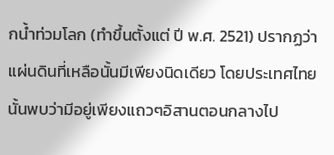กน้ำท่วมโลก (ทำขึ้นตั้งแต่ ปี พ.ศ. 2521) ปรากฏว่า แผ่นดินที่เหลือนั้นมีเพียงนิดเดียว โดยประเทศไทยนั้นพบว่ามีอยู่เพียงแถวๆอิสานตอนกลางไป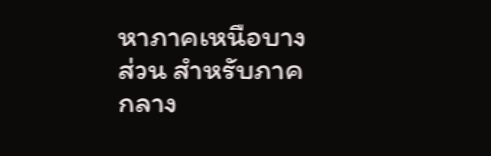หาภาคเหนือบางส่วน สำหรับภาคกลาง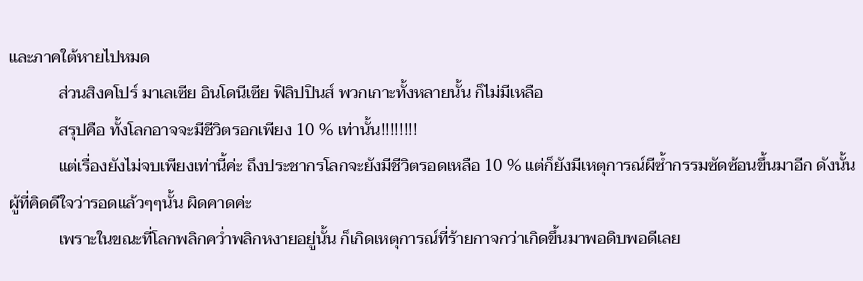และภาคใต้หายไปหมด
            ส่วนสิงคโปร์ มาเลเซีย อินโดนีเซีย ฟิลิปปินส์ พวกเกาะทั้งหลายนั้น ก็ไม่มีเหลือ
            สรุปคือ ทั้งโลกอาจจะมีชีวิตรอกเพียง 10 % เท่านั้น!!!!!!!!
            แต่เรื่องยังไม่จบเพียงเท่านี้ค่ะ ถึงประชากรโลกจะยังมีชีวิตรอดเหลือ 10 % แต่ก็ยังมีเหตุการณ์ผีซ้ำกรรมซัดซ้อนขึ้นมาอีก ดังนั้นผู้ที่คิดดีใจว่ารอดแล้วๆๆนั้น ผิดคาดค่ะ
            เพราะในขณะที่โลกพลิกคว่ำพลิกหงายอยู่นั้น ก็เกิดเหตุการณ์ที่ร้ายกาจกว่าเกิดขึ้นมาพอดิบพอดีเลย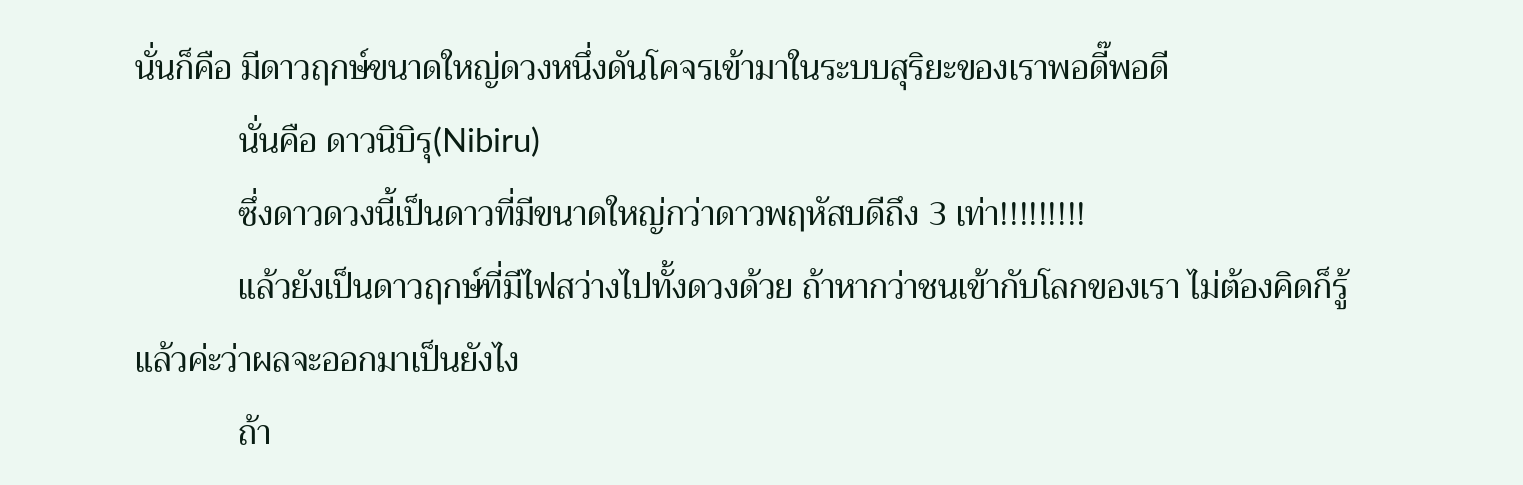นั่นก็คือ มีดาวฤกษ์ขนาดใหญ่ดวงหนึ่งดันโคจรเข้ามาในระบบสุริยะของเราพอดี๊พอดี
            นั่นคือ ดาวนิบิรุ(Nibiru)
            ซึ่งดาวดวงนี้เป็นดาวที่มีขนาดใหญ่กว่าดาวพฤหัสบดีถึง 3 เท่า!!!!!!!!!
            แล้วยังเป็นดาวฤกษ์ที่มีไฟสว่างไปทั้งดวงด้วย ถ้าหากว่าชนเข้ากับโลกของเรา ไม่ต้องคิดก็รู้แล้วค่ะว่าผลจะออกมาเป็นยังไง
            ถ้า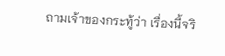ถามเจ้าของกระทู้ว่า เรื่องนี้จริ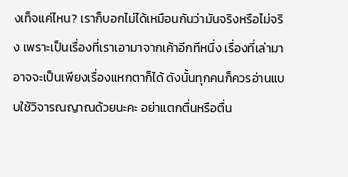งเท็จแค่ไหน? เราก็บอกไม่ได้เหมือนกันว่ามันจริงหรือไม่จริง เพราะเป็นเรื่องที่เราเอามาจากเค้าอีกทีหนึ่ง เรื่องที่เล่ามาอาจจะเป็นเพียงเรื่องแหกตาก็ได้ ดังนั้นทุกคนก็ควรอ่านแบบใช้วิจารณญาณด้วยนะคะ อย่าแตกตื่นหรือตื่น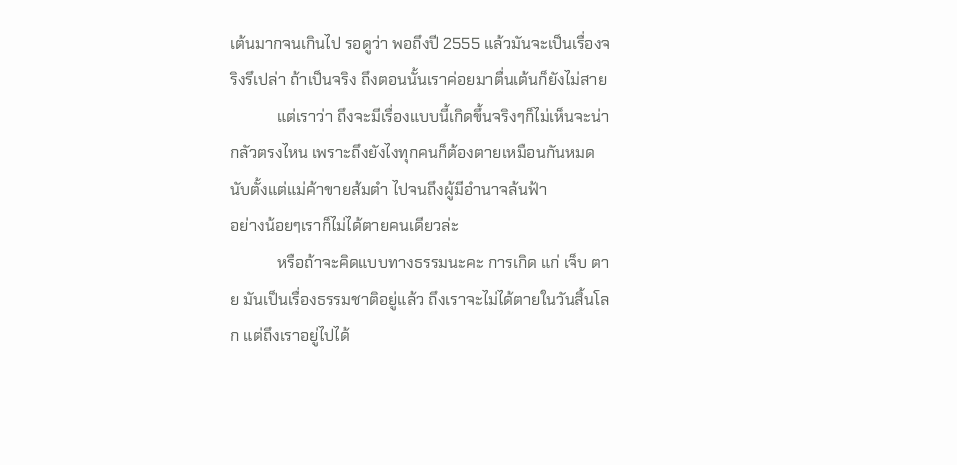เต้นมากจนเกินไป รอดูว่า พอถึงปี 2555 แล้วมันจะเป็นเรื่องจริงรึเปล่า ถ้าเป็นจริง ถึงตอนนั้นเราค่อยมาตื่นเต้นก็ยังไม่สาย
            แต่เราว่า ถึงจะมีเรื่องแบบนี้เกิดขึ้นจริงๆก็ไม่เห็นจะน่ากลัวตรงไหน เพราะถึงยังไงทุกคนก็ต้องตายเหมือนกันหมด นับตั้งแต่แม่ค้าขายส้มตำ ไปจนถึงผู้มีอำนาจล้นฟ้า
อย่างน้อยๆเราก็ไม่ได้ตายคนเดียวล่ะ
            หรือถ้าจะคิดแบบทางธรรมนะคะ การเกิด แก่ เจ็บ ตาย มันเป็นเรื่องธรรมชาติอยู่แล้ว ถึงเราจะไม่ได้ตายในวันสิ้นโลก แต่ถึงเราอยู่ไปได้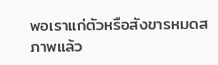พอเราแก่ตัวหรือสังขารหมดสภาพแล้ว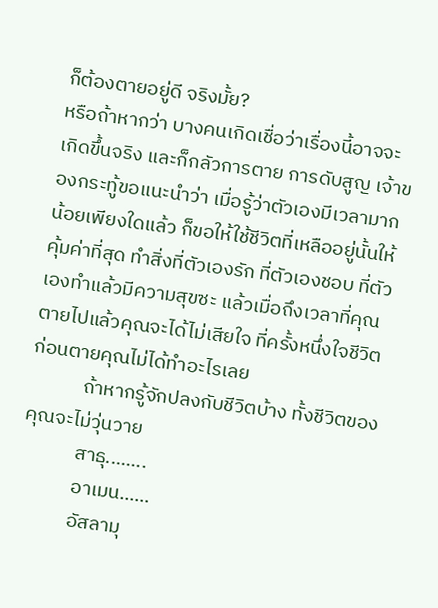ก็ต้องตายอยู่ดี จริงมั้ย?
หรือถ้าหากว่า บางคนเกิดเชื่อว่าเรื่องนี้อาจจะเกิดขึ้นจริง และก็กลัวการตาย การดับสูญ เจ้าของกระทู้ขอแนะนำว่า เมื่อรู้ว่าตัวเองมีเวลามากน้อยเพียงใดแล้ว ก็ขอให้ใช้ชีวิตที่เหลืออยู่นั้นให้คุ้มค่าที่สุด ทำสิ่งที่ตัวเองรัก ที่ตัวเองชอบ ที่ตัวเองทำแล้วมีความสุขซะ แล้วเมื่อถึงเวลาที่คุณตายไปแล้วคุณจะได้ไม่เสียใจ ที่ครั้งหนึ่งใจชีวิตก่อนตายคุณไม่ได้ทำอะไรเลย
            ถ้าหากรู้จักปลงกับชีวิตบ้าง ทั้งชีวิตของคุณจะไม่วุ่นวาย
            สาธุ........
            อาเมน......
            อัสลามุ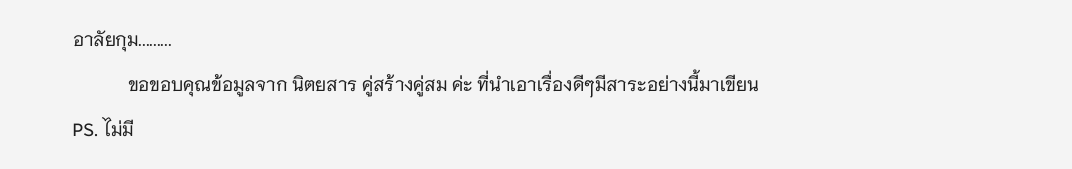อาลัยกุม.........
            ขอขอบคุณข้อมูลจาก นิตยสาร คู่สร้างคู่สม ค่ะ ที่นำเอาเรื่องดีๆมีสาระอย่างนี้มาเขียน
PS. ไม่มี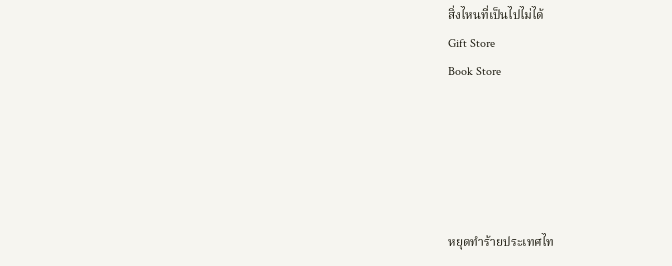สิ่งไหนที่เป็นไปไม่ได้
Gift Store
Book Store





หยุดทำร้ายประเทศไท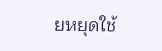ยหยุดใช้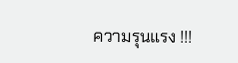ความรุนแรง !!!